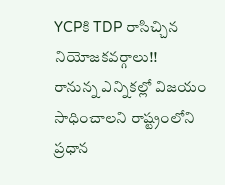YCPకి TDP రాసిచ్చిన నియోజకవర్గాలు!!
రానున్న ఎన్నికల్లో విజయం సాధించాలని రాష్ట్రంలోని ప్రధాన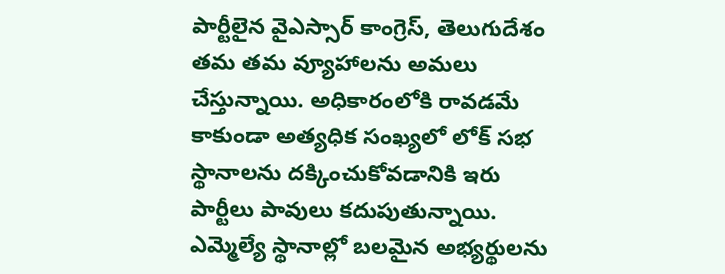పార్టీలైన వైఎస్సార్ కాంగ్రెస్, తెలుగుదేశం తమ తమ వ్యూహాలను అమలు చేస్తున్నాయి. అధికారంలోకి రావడమే కాకుండా అత్యధిక సంఖ్యలో లోక్ సభ స్థానాలను దక్కించుకోవడానికి ఇరు పార్టీలు పావులు కదుపుతున్నాయి. ఎమ్మెల్యే స్థానాల్లో బలమైన అభ్యర్థులను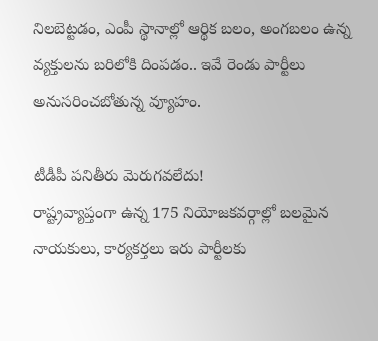నిలబెట్టడం, ఎంపీ స్థానాల్లో ఆర్థిక బలం, అంగబలం ఉన్న వ్యక్తులను బరిలోకి దింపడం.. ఇవే రెండు పార్టీలు అనుసరించబోతున్న వ్యూహం.

టీడీపీ పనితీరు మెరుగవలేదు!
రాష్ట్రవ్యాప్తంగా ఉన్న 175 నియోజకవర్గాల్లో బలమైన నాయకులు, కార్యకర్తలు ఇరు పార్టీలకు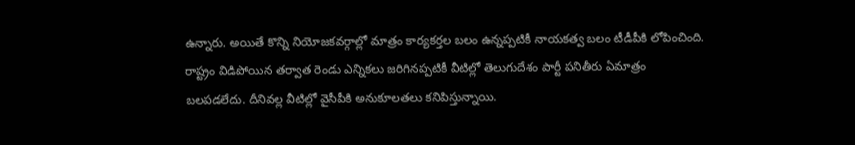ఉన్నారు. అయితే కొన్ని నియోజకవర్గాల్లో మాత్రం కార్యకర్తల బలం ఉన్నప్పటికీ నాయకత్వ బలం టీడీపీకి లోపించింది. రాష్ట్రం విడిపోయిన తర్వాత రెండు ఎన్నికలు జరిగినప్పటికీ వీటిల్లో తెలుగుదేశం పార్టీ పనితీరు ఏమాత్రం బలపడలేదు. దీనివల్ల వీటిల్లో వైసీపీకి అనుకూలతలు కనిపిస్తున్నాయి.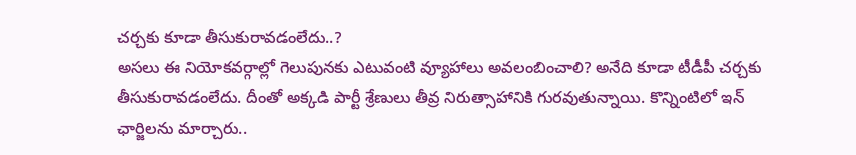చర్చకు కూడా తీసుకురావడంలేదు..?
అసలు ఈ నియోకవర్గాల్లో గెలుపునకు ఎటువంటి వ్యూహాలు అవలంబించాలి? అనేది కూడా టీడీపీ చర్చకు తీసుకురావడంలేదు. దీంతో అక్కడి పార్టీ శ్రేణులు తీవ్ర నిరుత్సాహానికి గురవుతున్నాయి. కొన్నింటిలో ఇన్ ఛార్జిలను మార్చారు..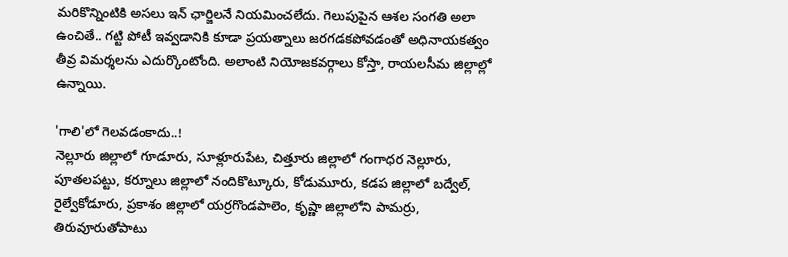మరికొన్నింటికి అసలు ఇన్ ఛార్జిలనే నియమించలేదు. గెలుపుపైన ఆశల సంగతి అలా ఉంచితే.. గట్టి పోటీ ఇవ్వడానికి కూడా ప్రయత్నాలు జరగడకపోవడంతో అధినాయకత్వం తీవ్ర విమర్శలను ఎదుర్కొంటోంది. అలాంటి నియోజకవర్గాలు కోస్తా, రాయలసీమ జిల్లాల్లో ఉన్నాయి.

'గాలి'లో గెలవడంకాదు..!
నెల్లూరు జిల్లాలో గూడూరు, సూళ్లూరుపేట, చిత్తూరు జిల్లాలో గంగాధర నెల్లూరు, పూతలపట్టు, కర్నూలు జిల్లాలో నందికొట్కూరు, కోడుమూరు, కడప జిల్లాలో బద్వేల్, రైల్వేకోడూరు, ప్రకాశం జిల్లాలో యర్రగొండపాలెం, కృష్ణా జిల్లాలోని పామర్రు, తిరువూరుతోపాటు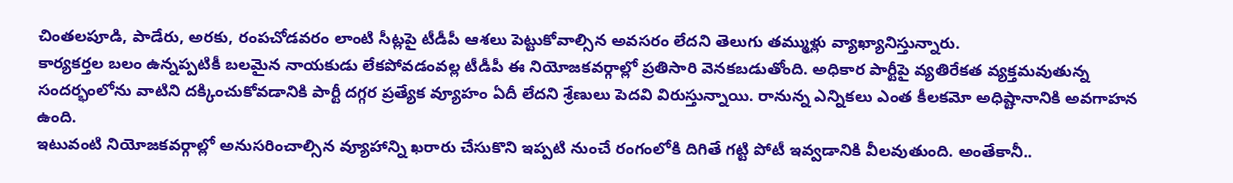చింతలపూడి, పాడేరు, అరకు, రంపచోడవరం లాంటి సీట్లపై టీడీపీ ఆశలు పెట్టుకోవాల్సిన అవసరం లేదని తెలుగు తమ్ముళ్లు వ్యాఖ్యానిస్తున్నారు.
కార్యకర్తల బలం ఉన్నప్పటికీ బలమైన నాయకుడు లేకపోవడంవల్ల టీడీపీ ఈ నియోజకవర్గాల్లో ప్రతిసారి వెనకబడుతోంది. అధికార పార్టీపై వ్యతిరేకత వ్యక్తమవుతున్న సందర్భంలోను వాటిని దక్కించుకోవడానికి పార్టీ దగ్గర ప్రత్యేక వ్యూహం ఏదీ లేదని శ్రేణులు పెదవి విరుస్తున్నాయి. రానున్న ఎన్నికలు ఎంత కీలకమో అధిష్టానానికి అవగాహన ఉంది.
ఇటువంటి నియోజకవర్గాల్లో అనుసరించాల్సిన వ్యూహాన్ని ఖరారు చేసుకొని ఇప్పటి నుంచే రంగంలోకి దిగితే గట్టి పోటీ ఇవ్వడానికి వీలవుతుంది. అంతేకానీ..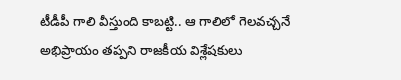టీడీపీ గాలి వీస్తుంది కాబట్టి.. ఆ గాలిలో గెలవచ్చనే అభిప్రాయం తప్పని రాజకీయ విశ్లేషకులు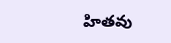హితవు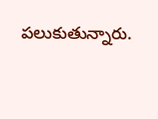పలుకుతున్నారు.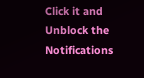Click it and Unblock the Notifications